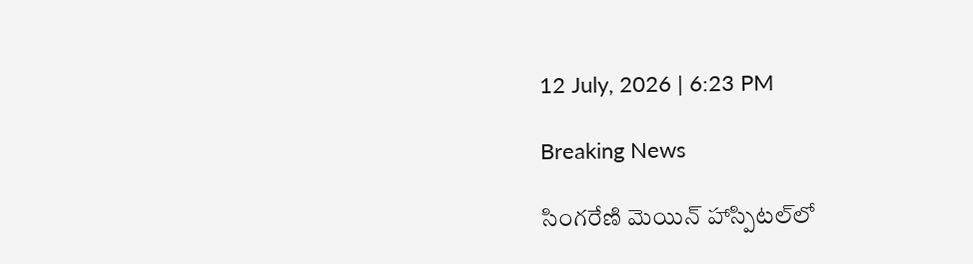12 July, 2026 | 6:23 PM

Breaking News

సింగరేణి మెయిన్ హాస్పిటల్‌లో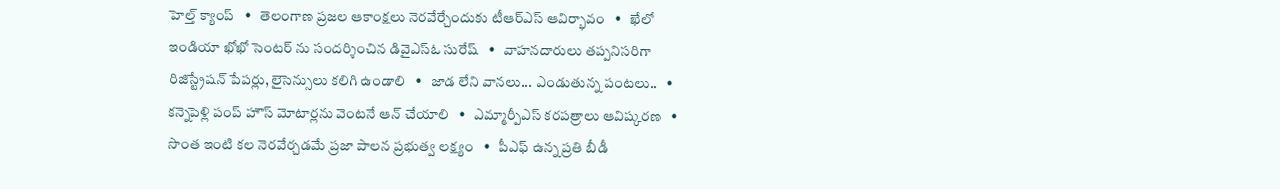హెల్త్ క్యాంప్   •   తెలంగాణ ప్రజల ఆకాంక్షలు నెరవేర్చేందుకు టీఆర్ఎస్ ఆవిర్భావం   •   ఖేలో ఇండియా ఖోఖో సెంటర్ ను సందర్శించిన డివైఎస్ఓ సురేష్   •   వాహనదారులు తప్పనిసరిగా రిజిస్ట్రేషన్ పేపర్లు, లైసెన్సులు కలిగి ఉండాలి   •   జాడ లేని వానలు... ఎండుతున్న పంటలు..   •   కన్నెపెళ్లి పంప్ హౌస్ మోటార్లను వెంటనే ఆన్ చేయాలి   •   ఎమ్మార్పీఎస్ కరపత్రాలు ఆవిష్కరణ   •   సొంత ఇంటి కల నెరవేర్చడమే ప్రజా పాలన ప్రభుత్వ లక్ష్యం   •   పీఎఫ్ ఉన్న ప్రతి బీడీ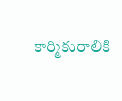కార్మికురాలికి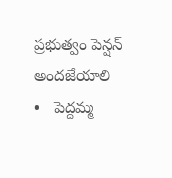ప్రభుత్వం పెన్షన్ అందజేయాలి   •   పెద్దమ్మ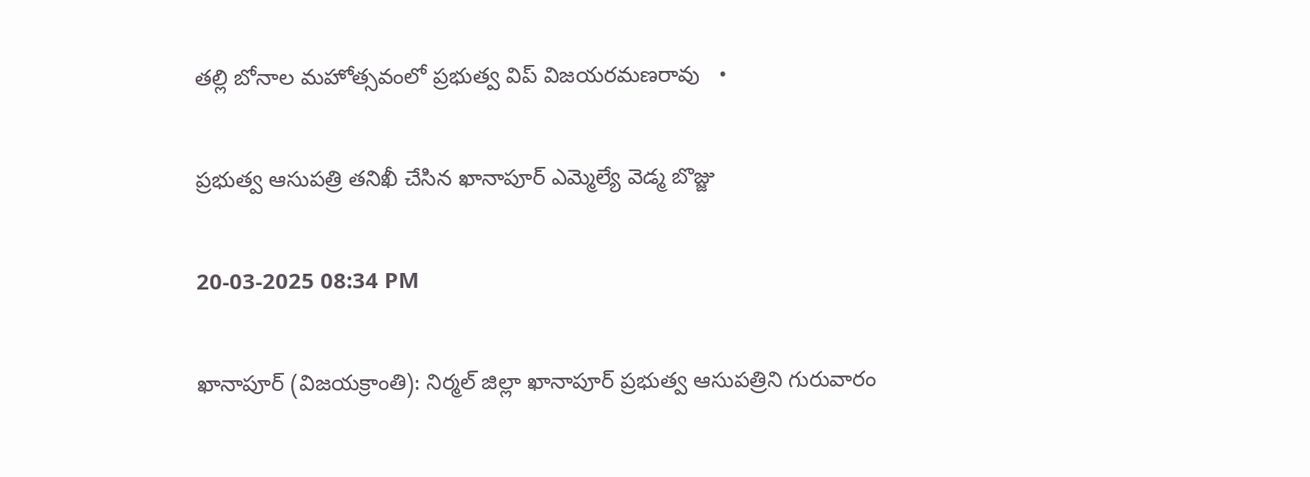తల్లి బోనాల మహోత్సవంలో ప్రభుత్వ విప్ విజయరమణరావు   •

ప్రభుత్వ ఆసుపత్రి తనిఖీ చేసిన ఖానాపూర్ ఎమ్మెల్యే వెడ్మ బొజ్జు

20-03-2025 08:34 PM

ఖానాపూర్ (విజయక్రాంతి): నిర్మల్ జిల్లా ఖానాపూర్ ప్రభుత్వ ఆసుపత్రిని గురువారం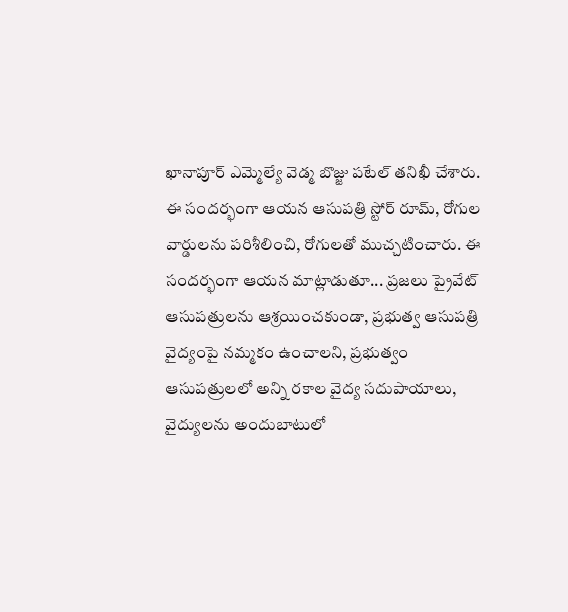ఖానాపూర్ ఎమ్మెల్యే వెడ్మ బొజ్జు పటేల్ తనిఖీ చేశారు. ఈ సందర్భంగా ఆయన ఆసుపత్రి స్టోర్ రూమ్, రోగుల వార్డులను పరిశీలించి, రోగులతో ముచ్చటించారు. ఈ సందర్భంగా ఆయన మాట్లాడుతూ... ప్రజలు ప్రైవేట్ ఆసుపత్రులను ఆశ్రయించకుండా, ప్రభుత్వ ఆసుపత్రి వైద్యంపై నమ్మకం ఉంచాలని, ప్రభుత్వం ఆసుపత్రులలో అన్ని రకాల వైద్య సదుపాయాలు, వైద్యులను అందుబాటులో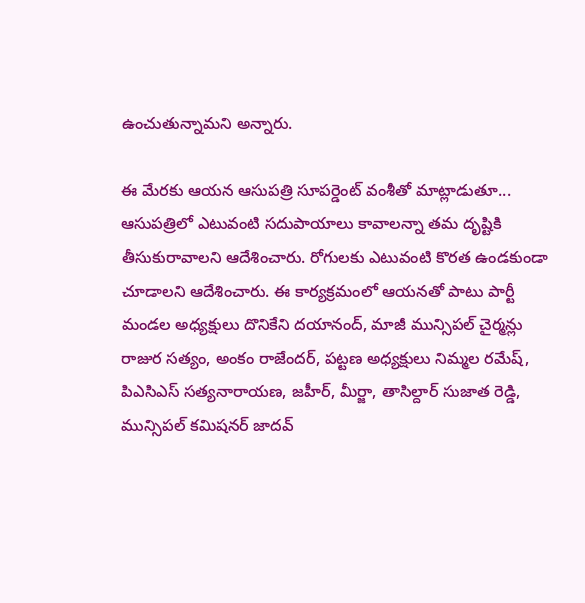ఉంచుతున్నామని అన్నారు.

ఈ మేరకు ఆయన ఆసుపత్రి సూపర్డెంట్ వంశీతో మాట్లాడుతూ... ఆసుపత్రిలో ఎటువంటి సదుపాయాలు కావాలన్నా తమ దృష్టికి తీసుకురావాలని ఆదేశించారు. రోగులకు ఎటువంటి కొరత ఉండకుండా చూడాలని ఆదేశించారు. ఈ కార్యక్రమంలో ఆయనతో పాటు పార్టీ మండల అధ్యక్షులు దొనికేని దయానంద్, మాజీ మున్సిపల్ చైర్మన్లు రాజుర సత్యం, అంకం రాజేందర్, పట్టణ అధ్యక్షులు నిమ్మల రమేష్, పిఎసిఎస్ సత్యనారాయణ, జహీర్, మీర్జా, తాసిల్దార్ సుజాత రెడ్డి, మున్సిపల్ కమిషనర్ జాదవ్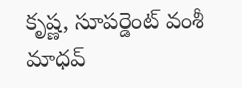కృష్ణ, సూపర్డెంట్ వంశీ మాధవ్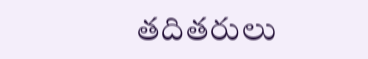తదితరులు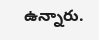ఉన్నారు.